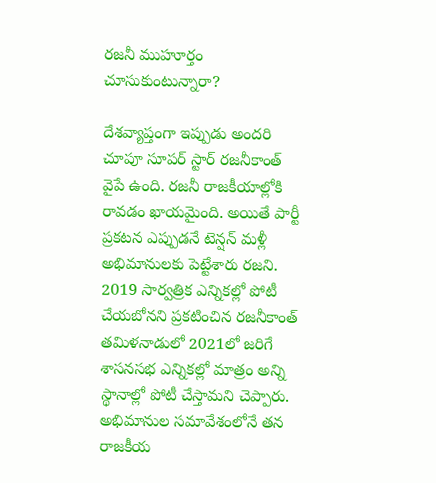రజనీ ముహూర్తం చూసుకుంటున్నారా?

దేశవ్యాప్తంగా ఇప్పుడు అందరి చూపూ సూపర్ స్టార్ రజనీకాంత్ వైపే ఉంది. రజనీ రాజకీయాల్లోకి రావడం ఖాయమైంది. అయితే పార్టీ ప్రకటన ఎప్పుడనే టెన్షన్ మళ్లీ అభిమానులకు పెట్టేశారు రజని. 2019 సార్వత్రిక ఎన్నికల్లో పోటీ చేయబోనని ప్రకటించిన రజనీకాంత్ తమిళనాడులో 2021లో జరిగే శాసనసభ ఎన్నికల్లో మాత్రం అన్ని స్థానాల్లో పోటీ చేస్తామని చెప్పారు. అభిమానుల సమావేశంలోనే తన రాజకీయ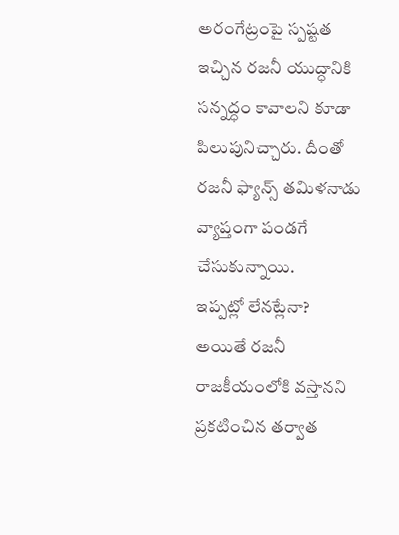అరంగేట్రంపై స్పష్టత ఇచ్చిన రజనీ యుద్ధానికి సన్నద్ధం కావాలని కూడా పిలుపునిచ్చారు. దీంతో రజనీ ఫ్యాన్స్ తమిళనాడు వ్యాప్తంగా పండగే చేసుకున్నాయి.
ఇప్పట్లో లేనట్లేనా?
అయితే రజనీ రాజకీయంలోకి వస్తానని ప్రకటించిన తర్వాత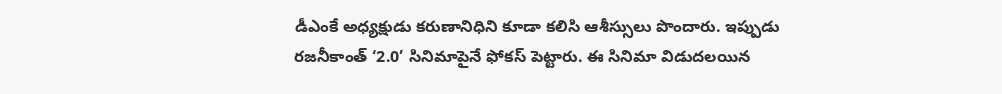డీఎంకే అధ్యక్షుడు కరుణానిధిని కూడా కలిసి ఆశీస్సులు పొందారు. ఇప్పుడు రజనీకాంత్ ‘2.0’ సినిమాపైనే ఫోకస్ పెట్టారు. ఈ సినిమా విడుదలయిన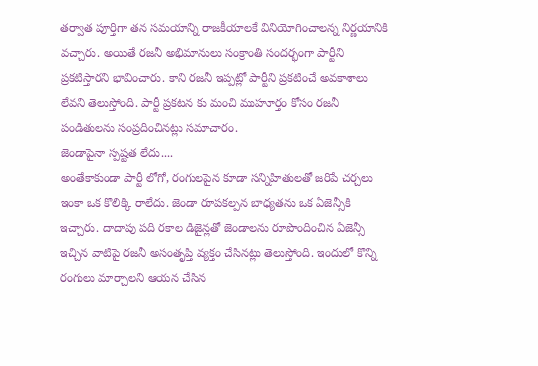తర్వాత పూర్తిగా తన సమయాన్ని రాజకీయాలకే వినియోగించాలన్న నిర్ణయానికి వచ్చారు. అయితే రజనీ అభిమానులు సంక్రాంతి సందర్భంగా పార్టీని ప్రకటిస్తారని భావించారు. కాని రజనీ ఇప్పట్లో పార్టీని ప్రకటించే అవకాశాలు లేవని తెలుస్తోంది. పార్టీ ప్రకటన కు మంచి ముహూర్తం కోసం రజనీ పండితులను సంప్రదించినట్లు సమాచారం.
జెండాపైనా స్పష్టత లేదు....
అంతేకాకుండా పార్టీ లోగో, రంగులపైన కూడా సన్నిహితులతో జరిపే చర్చలు ఇంకా ఒక కొలిక్కి రాలేదు. జెండా రూపకల్పన బాధ్యతను ఒక ఏజెన్సీకి ఇచ్చారు. దాదాపు పది రకాల డిజైన్లతో జెండాలను రూపొందించిన ఏజెన్సీ ఇచ్చిన వాటిపై రజనీ అసంతృప్తి వ్యక్తం చేసినట్లు తెలుస్తోంది. ఇందులో కొన్ని రంగులు మార్చాలని ఆయన చేసిన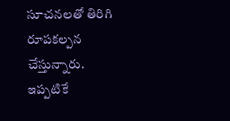సూచనలతో తిరిగి రూపకల్పన చేస్తున్నారు. ఇప్పటికే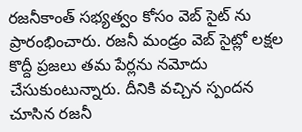రజనీకాంత్ సభ్యత్వం కోసం వెబ్ సైట్ ను ప్రారంభించారు. రజనీ మండ్రం వెబ్ సైట్లో లక్షల కొద్దీ ప్రజలు తమ పేర్లను నమోదు చేసుకుంటున్నారు. దీనికి వచ్చిన స్పందన చూసిన రజనీ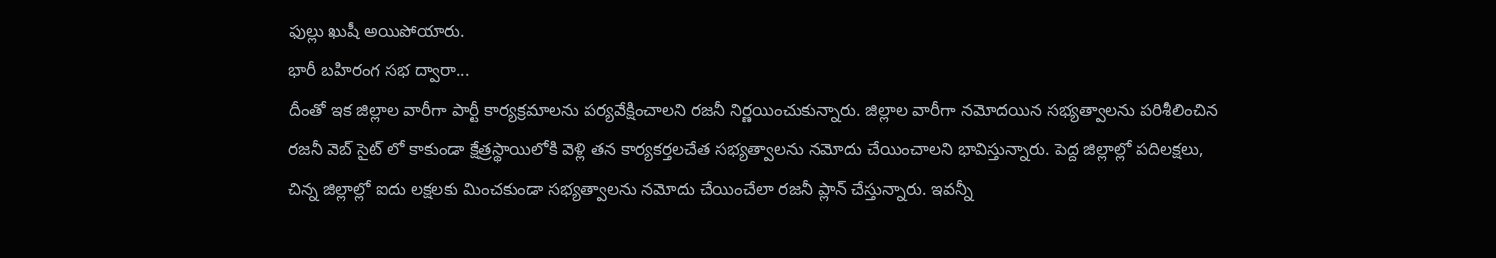ఫుల్లు ఖుషీ అయిపోయారు.
భారీ బహిరంగ సభ ద్వారా...
దీంతో ఇక జిల్లాల వారీగా పార్టీ కార్యక్రమాలను పర్యవేక్షించాలని రజనీ నిర్ణయించుకున్నారు. జిల్లాల వారీగా నమోదయిన సభ్యత్వాలను పరిశీలించిన రజనీ వెబ్ సైట్ లో కాకుండా క్షేత్రస్థాయిలోకి వెళ్లి తన కార్యకర్తలచేత సభ్యత్వాలను నమోదు చేయించాలని భావిస్తున్నారు. పెద్ద జిల్లాల్లో పదిలక్షలు, చిన్న జిల్లాల్లో ఐదు లక్షలకు మించకుండా సభ్యత్వాలను నమోదు చేయించేలా రజనీ ప్లాన్ చేస్తున్నారు. ఇవన్నీ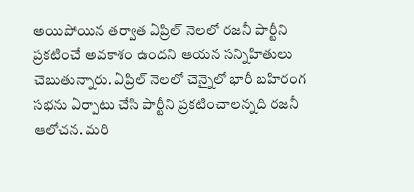అయిపోయిన తర్వాత ఏప్రిల్ నెలలో రజనీ పార్టీని ప్రకటించే అవకాశం ఉందని ఆయన సన్నిహితులు చెబుతున్నారు. ఏప్రిల్ నెలలో చెన్నైలో భారీ బహిరంగ సభను ఏర్పాటు చేసి పార్టీని ప్రకటించాలన్నది రజనీ ఆలోచన. మరి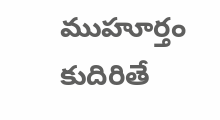ముహూర్తం కుదిరితే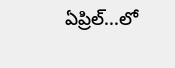ఏప్రిల్...లో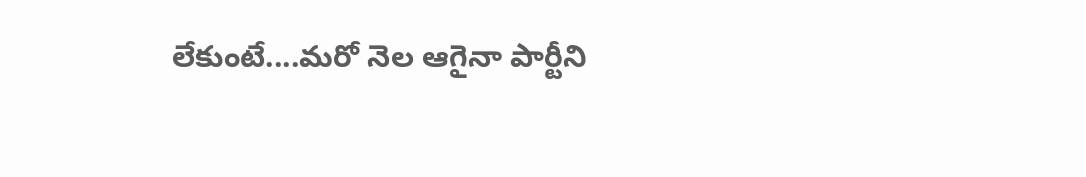లేకుంటే....మరో నెల ఆగైనా పార్టీని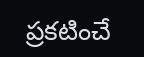ప్రకటించే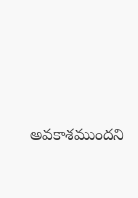అవకాశముందని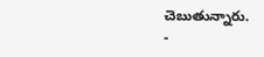చెబుతున్నారు.
-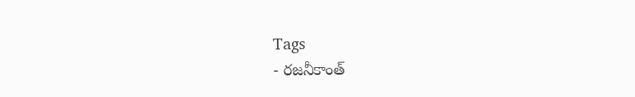Tags
- రజనీకాంత్